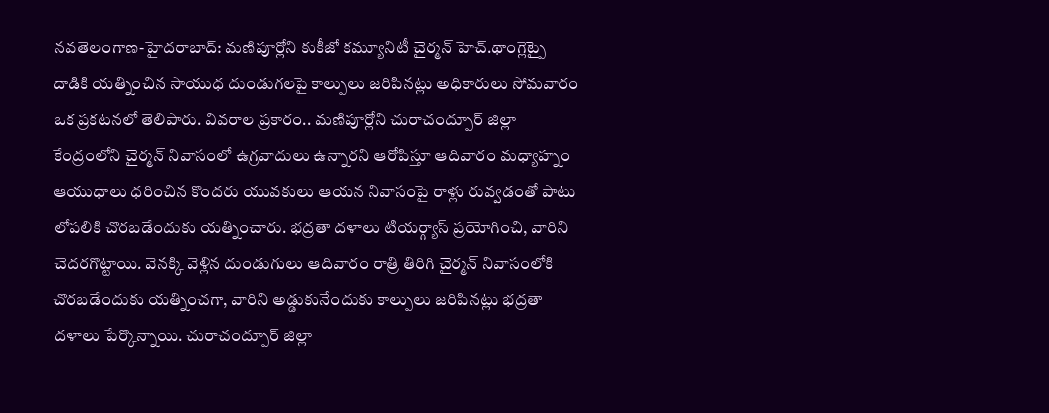నవతెలంగాణ-హైదరాబాద్: మణిపూర్లోని కుకీజో కమ్యూనిటీ చైర్మన్ హెచ్.థాంగ్లెట్పై దాడికి యత్నించిన సాయుధ దుండుగలపై కాల్పులు జరిపినట్లు అధికారులు సోమవారం ఒక ప్రకటనలో తెలిపారు. వివరాల ప్రకారం.. మణిపూర్లోని చురాచంద్పూర్ జిల్లా కేంద్రంలోని చైర్మన్ నివాసంలో ఉగ్రవాదులు ఉన్నారని ఆరోపిస్తూ ఆదివారం మధ్యాహ్నం ఆయుధాలు ధరించిన కొందరు యువకులు ఆయన నివాసంపై రాళ్లు రువ్వడంతో పాటు లోపలికి చొరబడేందుకు యత్నించారు. భద్రతా దళాలు టియర్గ్యాస్ ప్రయోగించి, వారిని చెదరగొట్టాయి. వెనక్కి వెళ్లిన దుండుగులు ఆదివారం రాత్రి తిరిగి చైర్మన్ నివాసంలోకి చొరబడేందుకు యత్నించగా, వారిని అడ్డుకునేందుకు కాల్పులు జరిపినట్లు భద్రతా దళాలు పేర్కొన్నాయి. చురాచంద్పూర్ జిల్లా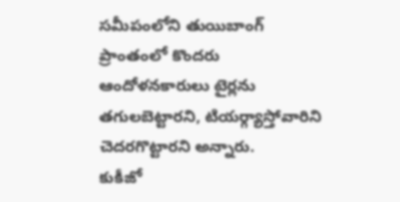సమీపంలోని తుయిబాంగ్ ప్రాంతంలో కొందరు ఆందోళనకారులు టైర్లను తగులబెట్టారని, టియర్గ్యాస్తోవారిని చెదరగొట్టారని అన్నారు.
కుకీజో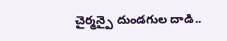చైర్మన్పై దుండగుల దాడి..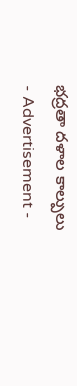భద్రతా దళాల కాల్పులు
- Advertisement -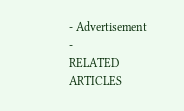- Advertisement -
RELATED ARTICLES